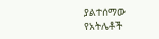ያልተሰማው የአትሌቶች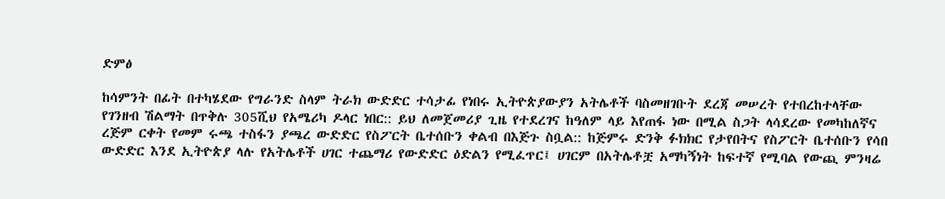ድምፅ

ከሳምንት በፊት በተካሄደው የግራንድ ስላም ትራክ ውድድር ተሳታፊ የነበሩ ኢትዮጵያውያን አትሌቶች ባስመዘገቡት ደረጃ መሠረት የተበረከተላቸው የገንዘብ ሽልማት በጥቅሉ 305ሺህ የአሜሪካ ዶላር ነበር:: ይህ ለመጀመሪያ ጊዜ የተደረገና ከዓለም ላይ እየጠፋ ነው በሚል ስጋት ላሳደረው የመካከለኛና ረጅም ርቀት የመም ሩጫ ተስፋን ያጫረ ውድድር የስፖርት ቤተሰቡን ቀልብ በእጅጉ ስቧል:: ከጅምሩ ድንቅ ፉክክር የታየበትና የስፖርት ቤተሰቡን የሳበ ውድድር እንደ ኢትዮጵያ ላሉ የአትሌቶች ሀገር ተጨማሪ የውድድር ዕድልን የሚፈጥር፤ ሀገርም በአትሌቶቿ አማካኝነት ከፍተኛ የሚባል የውጪ ምንዛሬ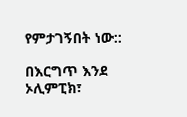የምታገኝበት ነው::

በእርግጥ እንደ ኦሊምፒክ፣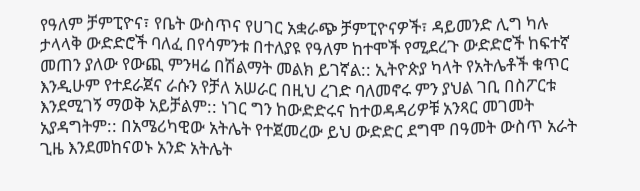የዓለም ቻምፒዮና፣ የቤት ውስጥና የሀገር አቋራጭ ቻምፒዮናዎች፣ ዳይመንድ ሊግ ካሉ ታላላቅ ውድድሮች ባለፈ በየሳምንቱ በተለያዩ የዓለም ከተሞች የሚደረጉ ውድድሮች ከፍተኛ መጠን ያለው የውጪ ምንዛሬ በሽልማት መልክ ይገኛል:: ኢትዮጵያ ካላት የአትሌቶች ቁጥር እንዲሁም የተደራጀና ራሱን የቻለ አሠራር በዚህ ረገድ ባለመኖሩ ምን ያህል ገቢ በስፖርቱ እንደሚገኝ ማወቅ አይቻልም:: ነገር ግን ከውድድሩና ከተወዳዳሪዎቹ አንጻር መገመት አያዳግትም:: በአሜሪካዊው አትሌት የተጀመረው ይህ ውድድር ደግሞ በዓመት ውስጥ አራት ጊዜ እንደመከናወኑ አንድ አትሌት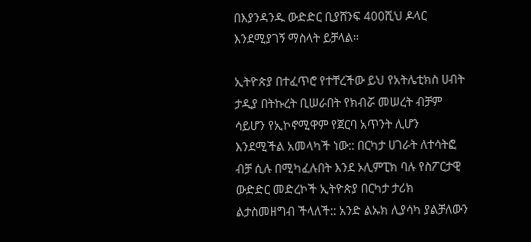በእያንዳንዱ ውድድር ቢያሸንፍ 400ሺህ ዶላር እንደሚያገኝ ማስላት ይቻላል።

ኢትዮጵያ በተፈጥሮ የተቸረችው ይህ የአትሌቲክስ ሀብት ታዲያ በትኩረት ቢሠራበት የክብሯ መሠረት ብቻም ሳይሆን የኢኮኖሚዋም የጀርባ አጥንት ሊሆን እንደሚችል አመላካች ነው:: በርካታ ሀገራት ለተሳትፎ ብቻ ሲሉ በሚካፈሉበት እንደ ኦሊምፒክ ባሉ የስፖርታዊ ውድድር መድረኮች ኢትዮጵያ በርካታ ታሪክ ልታስመዘግብ ችላለች:: አንድ ልኡክ ሊያሳካ ያልቻለውን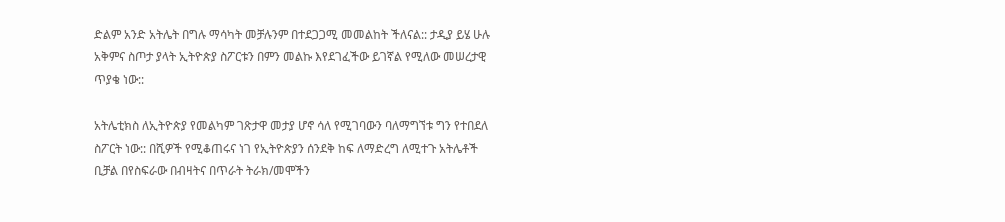ድልም አንድ አትሌት በግሉ ማሳካት መቻሉንም በተደጋጋሚ መመልከት ችለናል:: ታዲያ ይሄ ሁሉ አቅምና ስጦታ ያላት ኢትዮጵያ ስፖርቱን በምን መልኩ እየደገፈችው ይገኛል የሚለው መሠረታዊ ጥያቄ ነው::

አትሌቲክስ ለኢትዮጵያ የመልካም ገጽታዋ መታያ ሆኖ ሳለ የሚገባውን ባለማግኘቱ ግን የተበደለ ስፖርት ነው:: በሺዎች የሚቆጠሩና ነገ የኢትዮጵያን ሰንደቅ ከፍ ለማድረግ ለሚተጉ አትሌቶች ቢቻል በየስፍራው በብዛትና በጥራት ትራክ/መሞችን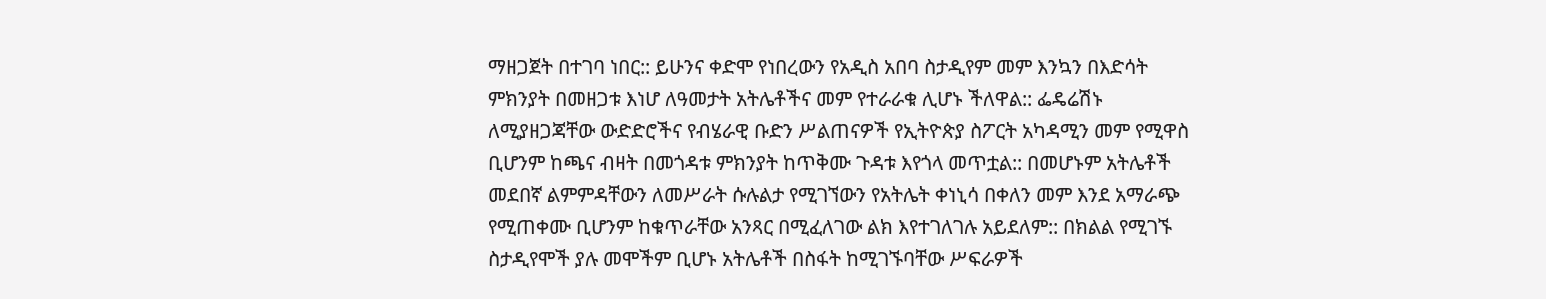ማዘጋጀት በተገባ ነበር:: ይሁንና ቀድሞ የነበረውን የአዲስ አበባ ስታዲየም መም እንኳን በእድሳት ምክንያት በመዘጋቱ እነሆ ለዓመታት አትሌቶችና መም የተራራቁ ሊሆኑ ችለዋል:: ፌዴሬሽኑ ለሚያዘጋጃቸው ውድድሮችና የብሄራዊ ቡድን ሥልጠናዎች የኢትዮጵያ ስፖርት አካዳሚን መም የሚዋስ ቢሆንም ከጫና ብዛት በመጎዳቱ ምክንያት ከጥቅሙ ጉዳቱ እየጎላ መጥቷል:: በመሆኑም አትሌቶች መደበኛ ልምምዳቸውን ለመሥራት ሱሉልታ የሚገኘውን የአትሌት ቀነኒሳ በቀለን መም እንደ አማራጭ የሚጠቀሙ ቢሆንም ከቁጥራቸው አንጻር በሚፈለገው ልክ እየተገለገሉ አይደለም:: በክልል የሚገኙ ስታዲየሞች ያሉ መሞችም ቢሆኑ አትሌቶች በስፋት ከሚገኙባቸው ሥፍራዎች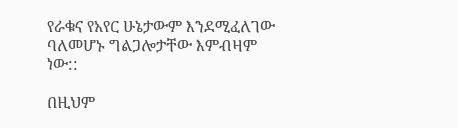የራቁና የአየር ሁኔታውም እንደሚፈለገው ባለመሆኑ ግልጋሎታቸው እምብዛም ነው::

በዚህም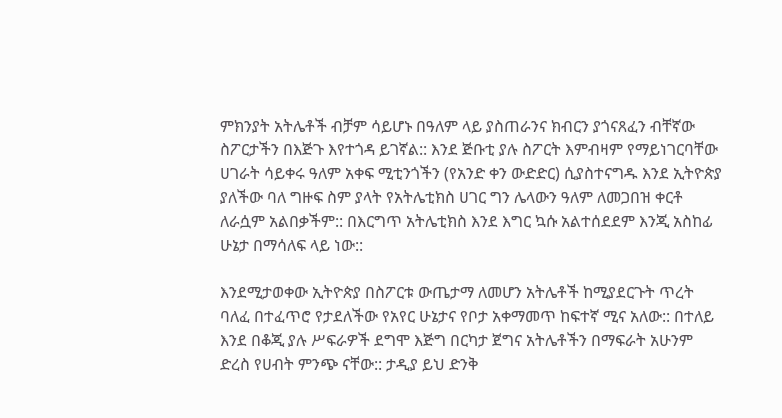ምክንያት አትሌቶች ብቻም ሳይሆኑ በዓለም ላይ ያስጠራንና ክብርን ያጎናጸፈን ብቸኛው ስፖርታችን በእጅጉ እየተጎዳ ይገኛል:: እንደ ጅቡቲ ያሉ ስፖርት እምብዛም የማይነገርባቸው ሀገራት ሳይቀሩ ዓለም አቀፍ ሚቲንጎችን (የአንድ ቀን ውድድር) ሲያስተናግዱ እንደ ኢትዮጵያ ያለችው ባለ ግዙፍ ስም ያላት የአትሌቲክስ ሀገር ግን ሌላውን ዓለም ለመጋበዝ ቀርቶ ለራሷም አልበቃችም:: በእርግጥ አትሌቲክስ እንደ እግር ኳሱ አልተሰደደም እንጂ አስከፊ ሁኔታ በማሳለፍ ላይ ነው::

እንደሚታወቀው ኢትዮጵያ በስፖርቱ ውጤታማ ለመሆን አትሌቶች ከሚያደርጉት ጥረት ባለፈ በተፈጥሮ የታደለችው የአየር ሁኔታና የቦታ አቀማመጥ ከፍተኛ ሚና አለው:: በተለይ እንደ በቆጂ ያሉ ሥፍራዎች ደግሞ እጅግ በርካታ ጀግና አትሌቶችን በማፍራት አሁንም ድረስ የሀብት ምንጭ ናቸው:: ታዲያ ይህ ድንቅ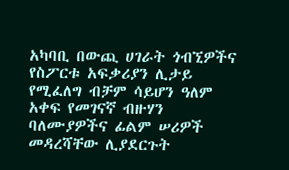አካባቢ በውጪ ሀገራት ጎብኚዎችና የስፖርቱ አፍቃሪያን ሊታይ የሚፈለግ ብቻም ሳይሆን ዓለም አቀፍ የመገናኛ ብዙሃን ባለሙያዎችና ፊልም ሠሪዎች መዳረሻቸው ሊያደርጉት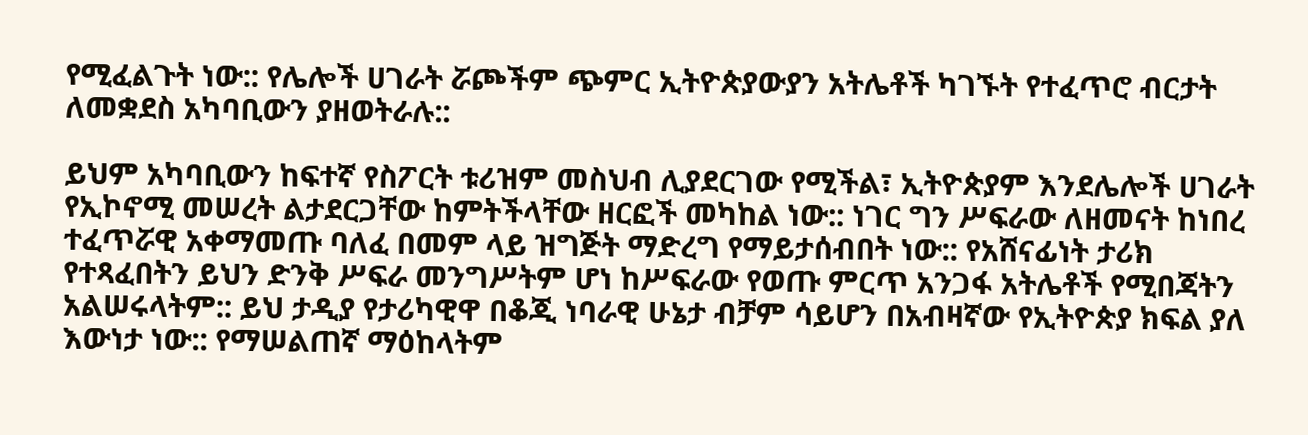የሚፈልጉት ነው:: የሌሎች ሀገራት ሯጮችም ጭምር ኢትዮጵያውያን አትሌቶች ካገኙት የተፈጥሮ ብርታት ለመቋደስ አካባቢውን ያዘወትራሉ::

ይህም አካባቢውን ከፍተኛ የስፖርት ቱሪዝም መስህብ ሊያደርገው የሚችል፣ ኢትዮጵያም እንደሌሎች ሀገራት የኢኮኖሚ መሠረት ልታደርጋቸው ከምትችላቸው ዘርፎች መካከል ነው:: ነገር ግን ሥፍራው ለዘመናት ከነበረ ተፈጥሯዊ አቀማመጡ ባለፈ በመም ላይ ዝግጅት ማድረግ የማይታሰብበት ነው:: የአሸናፊነት ታሪክ የተጻፈበትን ይህን ድንቅ ሥፍራ መንግሥትም ሆነ ከሥፍራው የወጡ ምርጥ አንጋፋ አትሌቶች የሚበጃትን አልሠሩላትም:: ይህ ታዲያ የታሪካዊዋ በቆጂ ነባራዊ ሁኔታ ብቻም ሳይሆን በአብዛኛው የኢትዮጵያ ክፍል ያለ እውነታ ነው:: የማሠልጠኛ ማዕከላትም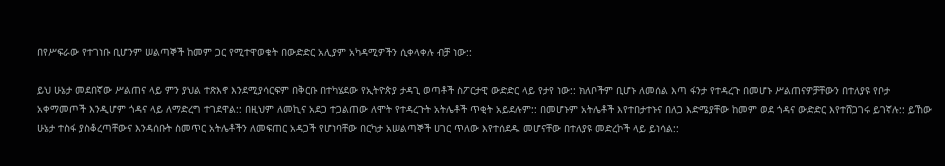በየሥፍራው የተገነቡ ቢሆንም ሠልጣኞች ከመም ጋር የሚተዋወቁት በውድድር አሊያም አካዳሚዎችን ሲቀላቀሉ ብቻ ነው::

ይህ ሁኔታ መደበኛው ሥልጠና ላይ ምን ያህል ተጽእኖ እንደሚያሳርፍም በቅርቡ በተካሄደው የኢትዮጵያ ታዳጊ ወጣቶች ስፖርታዊ ውድድር ላይ የታየ ነው:: ክለቦችም ቢሆኑ ለመሰል እጣ ፋንታ የተዳረጉ በመሆኑ ሥልጠናዎቻቸውን በተለያዩ የቦታ አቀማመጦች እንዲሆም ጎዳና ላይ ለማድረግ ተገደዋል:: በዚህም ለመኪና አደጋ ተጋልጠው ለሞት የተዳረጉት አትሌቶች ጥቂት አይደሉም:: በመሆኑም አትሌቶች እየተበታተኑና በለጋ እድሜያቸው ከመም ወደ ጎዳና ውድድር እየተሸጋገሩ ይገኛሉ:: ይኸው ሁኔታ ተስፋ ያስቆረጣቸውና እንዳሰቡት ስመጥር አትሌቶችን ለመፍጠር አዳጋች የሆነባቸው በርካታ አሠልጣኞች ሀገር ጥለው እየተሰደዱ መሆናቸው በተለያዩ መድረኮች ላይ ይነሳል::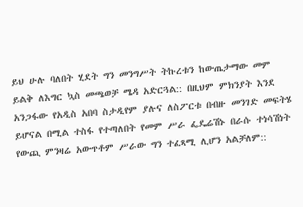ይህ ሁሉ ባለበት ሂደት ግን መንግሥት ትኩረቱን ከውጤታማው መም ይልቅ ለእግር ኳስ መጫወቻ ሜዳ አድርጓል:: በዚህም ምክንያት እንደ አንጋፋው የአዲስ አበባ ስታዲየም ያሉና ለስፖርቱ በብዙ መንገድ መፍትሄ ይሆናል በሚል ተስፋ የተጣለበት የመም ሥራ ፌዴሬሽኑ በራሱ ተነሳሽነት የውጪ ምንዛሬ አውጥቶም ሥራው ግን ተፈጻሚ ሊሆን አልቻለም::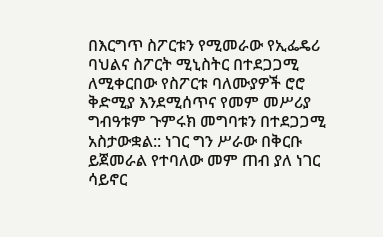በእርግጥ ስፖርቱን የሚመራው የኢፌዴሪ ባህልና ስፖርት ሚኒስትር በተደጋጋሚ ለሚቀርበው የስፖርቱ ባለሙያዎች ሮሮ ቅድሚያ እንደሚሰጥና የመም መሥሪያ ግብዓቱም ጉምሩክ መግባቱን በተደጋጋሚ አስታውቋል:: ነገር ግን ሥራው በቅርቡ ይጀመራል የተባለው መም ጠብ ያለ ነገር ሳይኖር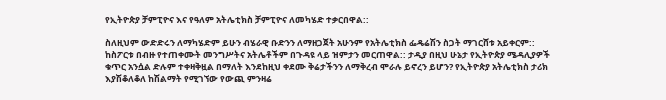የኢትዮጵያ ቻምፒዮና እና የዓለም አትሌቲክስ ቻምፒዮና ለመካሄድ ተቃርበዋል::

ስለዚህም ውድድሩን ለማካሄድም ይሁን ብሄራዊ ቡድንን ለማዘጋጀት አሁንም የአትሌቲክስ ፌዴሬሽን ስጋት ማገርሸቱ አይቀርም:: ከስፖርቱ በብዙ የተጠቀሙት መንግሥትና አትሌቶችም በጉዳዩ ላይ ዝምታን መርጠዋል:: ታዲያ በዚህ ሁኔታ የኢትዮጵያ ሜዳሊያዎች ቁጥር አንሷል ድሉም ተቀዛቅዟል በማለት እንደከዚህ ቀደሙ ቅሬታችንን ለማቅረብ ሞራሉ ይኖረን ይሆን? የኢትዮጵያ አትሌቲክስ ታሪክ እያሽቆለቆለ ከሽልማት የሚገኘው የውጪ ምንዛሬ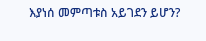እያነሰ መምጣቱስ አይገደን ይሆን?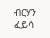ብርሃን ፈይሳ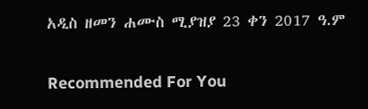አዲስ ዘመን ሐሙስ ሚያዝያ 23 ቀን 2017 ዓ.ም

Recommended For You